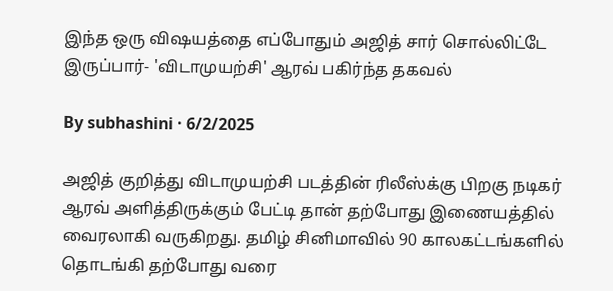இந்த ஒரு விஷயத்தை எப்போதும் அஜித் சார் சொல்லிட்டே இருப்பார்- 'விடாமுயற்சி' ஆரவ் பகிர்ந்த தகவல்

By subhashini · 6/2/2025

அஜித் குறித்து விடாமுயற்சி படத்தின் ரிலீஸ்க்கு பிறகு நடிகர் ஆரவ் அளித்திருக்கும் பேட்டி தான் தற்போது இணையத்தில் வைரலாகி வருகிறது. தமிழ் சினிமாவில் 90 காலகட்டங்களில் தொடங்கி தற்போது வரை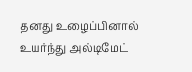தனது உழைப்பினால் உயர்ந்து அல்டிமேட்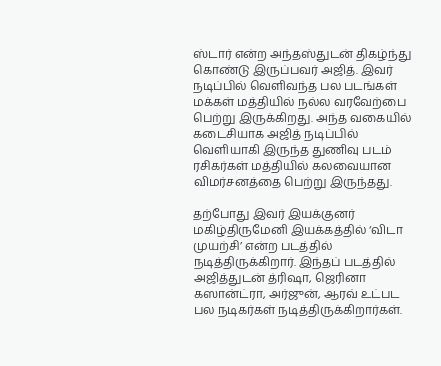ஸ்டார் என்ற அந்தஸ்துடன் திகழ்ந்து கொண்டு இருப்பவர் அஜித். இவர் நடிப்பில் வெளிவந்த பல படங்கள் மக்கள் மத்தியில் நல்ல வரவேற்பை பெற்று இருக்கிறது. அந்த வகையில் கடைசியாக அஜித் நடிப்பில் வெளியாகி இருந்த துணிவு படம் ரசிகர்கள் மத்தியில் கலவையான விமர்சனத்தை பெற்று இருந்தது.

தற்போது இவர் இயக்குனர் மகிழ்திருமேனி இயக்கத்தில் ‘விடா முயற்சி’ என்ற படத்தில் நடித்திருக்கிறார். இந்தப் படத்தில் அஜித்துடன் த்ரிஷா, ஜெரினா கஸான்ட்ரா, அர்ஜுன், ஆரவ் உட்பட பல நடிகர்கள் நடித்திருக்கிறார்கள்.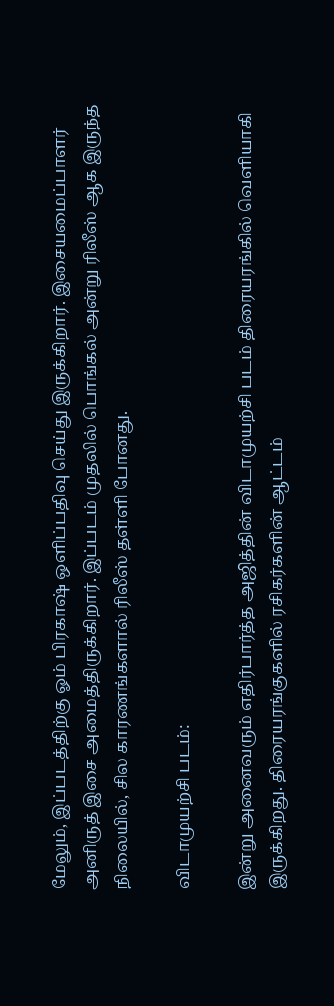மேலும், இப்படத்திற்கு ஓம் பிரகாஷ் ஒளிப்பதிவு செய்து இருக்கிறார். இசையமைப்பாளர் அனிருத் இசை அமைத்திருக்கிறார். இப்படம் முதலில் பொங்கல் அன்று ரிலீஸ் ஆக இருந்த நிலையில், சில காரணங்களால் ரிலீஸ் தள்ளி போனது.

விடாமுயற்சி படம்:

இன்று அனைவரும் எதிர்பார்த்த அஜித்தின் விடாமுயற்சி படம் திரையரங்கில் வெளியாகி இருக்கிறது. திரையரங்குகளில் ரசிகர்களின் ஆட்டம்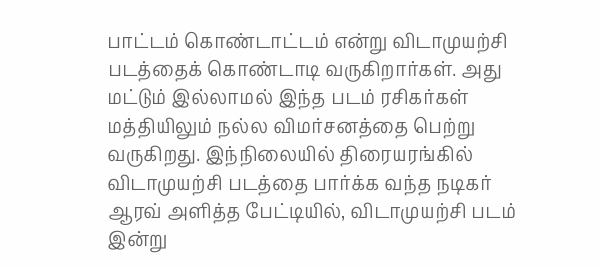பாட்டம் கொண்டாட்டம் என்று விடாமுயற்சி படத்தைக் கொண்டாடி வருகிறார்கள். அது மட்டும் இல்லாமல் இந்த படம் ரசிகர்கள் மத்தியிலும் நல்ல விமர்சனத்தை பெற்று வருகிறது. இந்நிலையில் திரையரங்கில் விடாமுயற்சி படத்தை பார்க்க வந்த நடிகர் ஆரவ் அளித்த பேட்டியில், விடாமுயற்சி படம் இன்று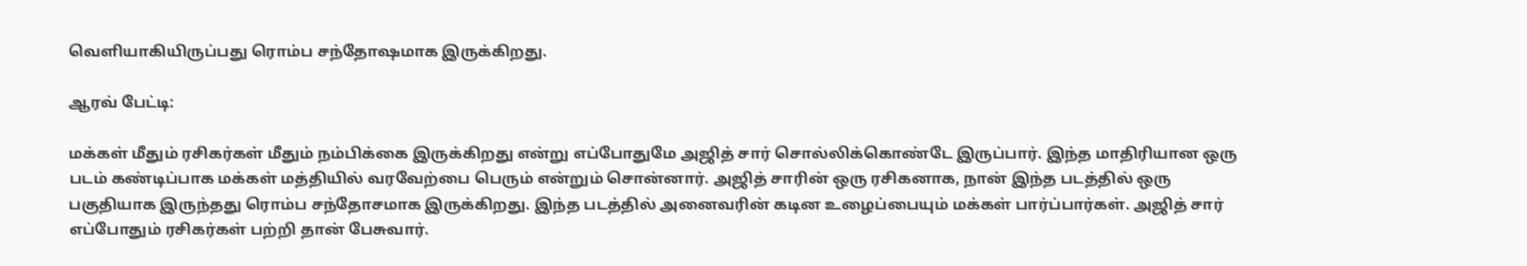வெளியாகியிருப்பது ரொம்ப சந்தோஷமாக இருக்கிறது.

ஆரவ் பேட்டி:

மக்கள் மீதும் ரசிகர்கள் மீதும் நம்பிக்கை இருக்கிறது என்று எப்போதுமே அஜித் சார் சொல்லிக்கொண்டே இருப்பார். இந்த மாதிரியான ஒரு படம் கண்டிப்பாக மக்கள் மத்தியில் வரவேற்பை பெரும் என்றும் சொன்னார். அஜித் சாரின் ஒரு ரசிகனாக, நான் இந்த படத்தில் ஒரு பகுதியாக இருந்தது ரொம்ப சந்தோசமாக இருக்கிறது. இந்த படத்தில் அனைவரின் கடின உழைப்பையும் மக்கள் பார்ப்பார்கள். அஜித் சார் எப்போதும் ரசிகர்கள் பற்றி தான் பேசுவார்.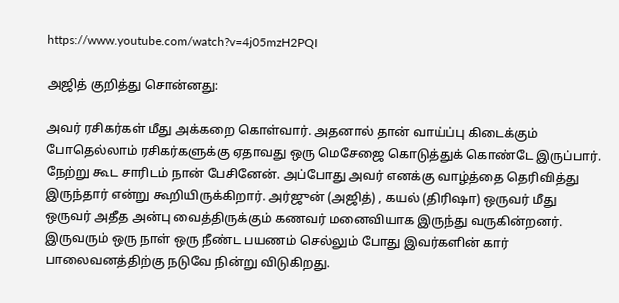https://www.youtube.com/watch?v=4j05mzH2PQI

அஜித் குறித்து சொன்னது:

அவர் ரசிகர்கள் மீது அக்கறை கொள்வார். அதனால் தான் வாய்ப்பு கிடைக்கும் போதெல்லாம் ரசிகர்களுக்கு ஏதாவது ஒரு மெசேஜை கொடுத்துக் கொண்டே இருப்பார். நேற்று கூட சாரிடம் நான் பேசினேன். அப்போது அவர் எனக்கு வாழ்த்தை தெரிவித்து இருந்தார் என்று கூறியிருக்கிறார். அர்ஜுன் (அஜித்) , கயல் (திரிஷா) ஒருவர் மீது ஒருவர் அதீத அன்பு வைத்திருக்கும் கணவர் மனைவியாக இருந்து வருகின்றனர். இருவரும் ஒரு நாள் ஒரு நீண்ட பயணம் செல்லும் போது இவர்களின் கார் பாலைவனத்திற்கு நடுவே நின்று விடுகிறது.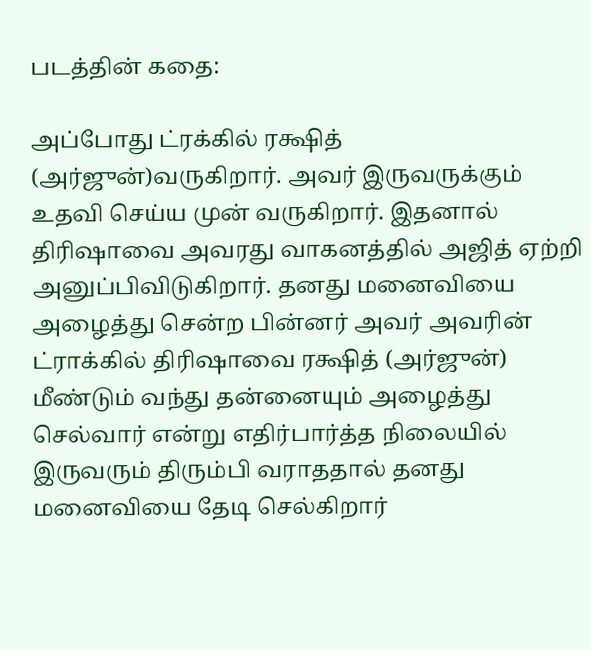படத்தின் கதை:

அப்போது ட்ரக்கில் ரக்ஷித் (அர்ஜுன்)வருகிறார். அவர் இருவருக்கும் உதவி செய்ய முன் வருகிறார். இதனால் திரிஷாவை அவரது வாகனத்தில் அஜித் ஏற்றி அனுப்பிவிடுகிறார். தனது மனைவியை அழைத்து சென்ற பின்னர் அவர் அவரின் ட்ராக்கில் திரிஷாவை ரக்ஷித் (அர்ஜுன்) மீண்டும் வந்து தன்னையும் அழைத்து செல்வார் என்று எதிர்பார்த்த நிலையில் இருவரும் திரும்பி வராததால் தனது மனைவியை தேடி செல்கிறார்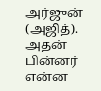அர்ஜுன் (அஜித்). அதன் பின்னர் என்ன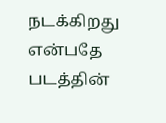நடக்கிறது என்பதே படத்தின்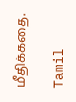மீதிக்கதை.

Tamil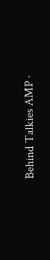Behind Talkies AMP ·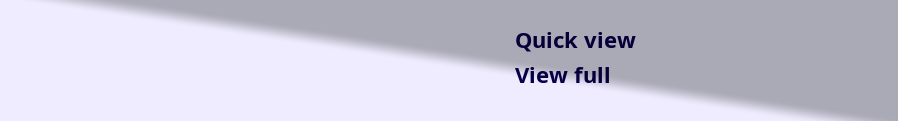Quick view
View full